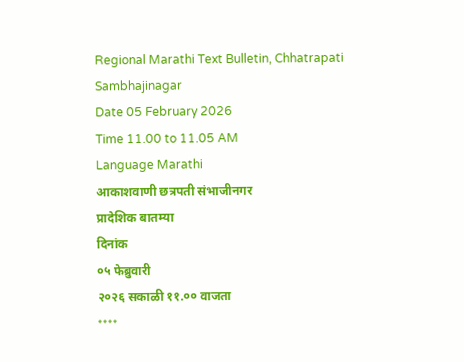Regional Marathi Text Bulletin, Chhatrapati Sambhajinagar
Date 05 February 2026
Time 11.00 to 11.05 AM
Language Marathi
आकाशवाणी छत्रपती संभाजीनगर
प्रादेशिक बातम्या
दिनांक
०५ फेब्रुवारी
२०२६ सकाळी ११.०० वाजता
****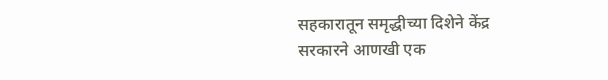सहकारातून समृद्धीच्या दिशेने केंद्र
सरकारने आणखी एक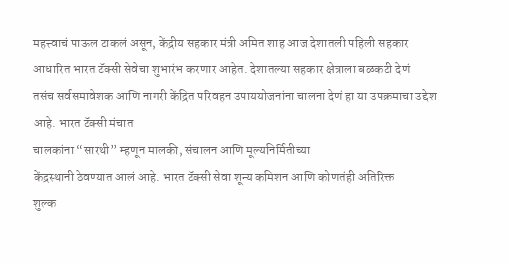महत्त्वाचं पाऊल टाकलं असून, केंद्रीय सहकार मंत्री अमित शाह आज देशातली पहिली सहकार
आधारित भारत टॅक्सी सेवेचा शुभारंभ करणार आहेत. देशातल्या सहकार क्षेत्राला बळकटी देणं
तसंच सर्वसमावेशक आणि नागरी केंद्रित परिवहन उपाययोजनांना चालना देणं हा या उपक्रमाचा उद्देश आहे. भारत टॅक्सी मंचात
चालकांना “सारथी” म्हणून मालकी, संचालन आणि मूल्यनिर्मितीच्या
केंद्रस्थानी ठेवण्यात आलं आहे. भारत टॅक्सी सेवा शून्य कमिशन आणि कोणतंही अतिरिक्त
शुल्क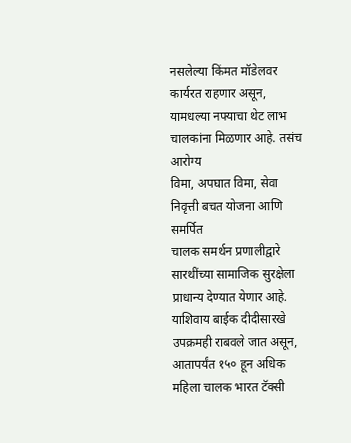नसलेल्या किंमत मॉडेलवर कार्यरत राहणार असून, यामधल्या नफ्याचा थेट लाभ चालकांना मिळणार आहे. तसंच आरोग्य
विमा, अपघात विमा, सेवा निवृत्ती बचत योजना आणि समर्पित
चालक समर्थन प्रणालीद्वारे सारथींच्या सामाजिक सुरक्षेला प्राधान्य देण्यात येणार आहे.
याशिवाय बाईक दीदीसारखे उपक्रमही राबवले जात असून, आतापर्यंत १५० हून अधिक महिला चालक भारत टॅक्सी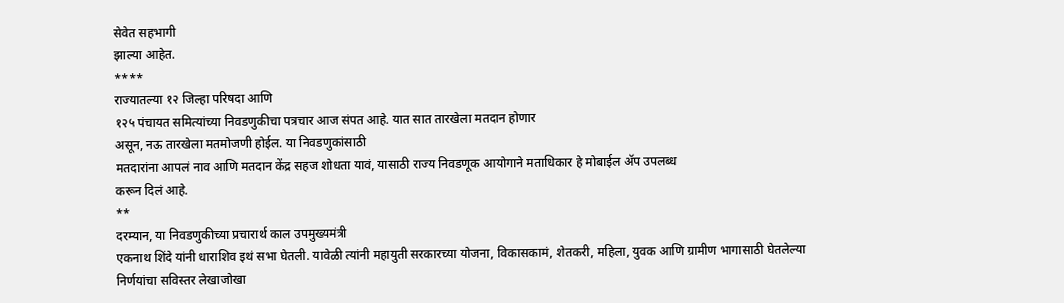सेवेत सहभागी
झाल्या आहेत.
****
राज्यातल्या १२ जिल्हा परिषदा आणि
१२५ पंचायत समित्यांच्या निवडणुकीचा पत्रचार आज संपत आहे. यात सात तारखेला मतदान होणार
असून, नऊ तारखेला मतमोजणी होईल. या निवडणुकांसाठी
मतदारांना आपलं नाव आणि मतदान केंद्र सहज शोधता यावं, यासाठी राज्य निवडणूक आयोगाने मताधिकार हे मोबाईल ॲप उपलब्ध
करून दिलं आहे.
**
दरम्यान, या निवडणुकीच्या प्रचारार्थ काल उपमुख्यमंत्री
एकनाथ शिंदे यांनी धाराशिव इथं सभा घेतली. यावेळी त्यांनी महायुती सरकारच्या योजना, विकासकामं, शेतकरी, महिला, युवक आणि ग्रामीण भागासाठी घेतलेल्या
निर्णयांचा सविस्तर लेखाजोखा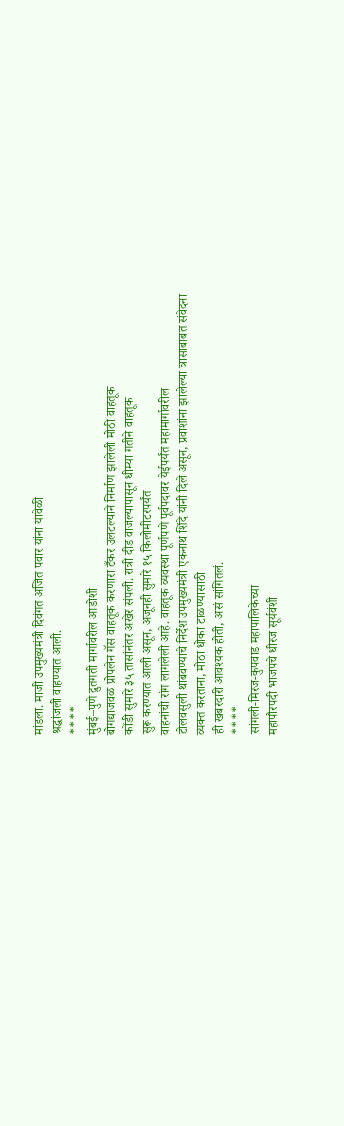मांडला. माजी उपमुख्यमंत्री दिवंगत अजित पवार यांना यावेळी
श्रद्धांजली वाहण्यात आली.
****
मुंबई–पुणे द्रुतगती मार्गावरील आडोशी
बोगद्याजवळ प्रोपलेन गॅस वाहतूक करणारा टँकर उलटल्याने निर्माण झालेली मोठी वाहतूक
कोंडी सुमारे ३५ तासांनंतर अखेर संपली. रात्री दीड वाजल्यापासून धीम्या गतीने वाहतूक
सुरू करण्यात आली असून, अजूनही सुमारे १५ किलोमीटरपर्यंत
वाहनांची रांग लागलेली आहे. वाहतूक व्यवस्था पूर्णपणे पूर्वपदावर येईपर्यंत महामार्गावरील
टोलवसुली थांबवण्याचे निर्देश उपमुख्यमंत्री एकनाथ शिंदे यांनी दिले असून, प्रवाशांना झालेल्या त्रासाबाबत संवेदना
व्यक्त करताना, मोठा धोका टाळण्यासाठी
ही खबरदारी आवश्यक होती, असं सांगितलं.
****
सांगली-मिरज-कुपवाड महापालिकेच्या
महापौरपदी भाजपचे धीरज सूर्यवंशी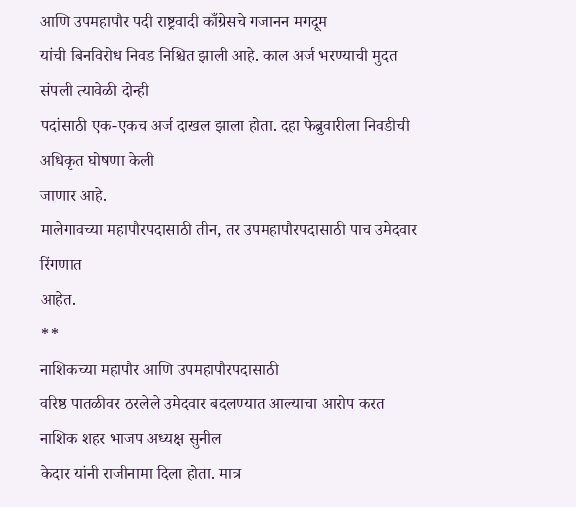आणि उपमहापौर पदी राष्ट्रवादी काँग्रेसचे गजानन मगदूम
यांची बिनविरोध निवड निश्चित झाली आहे. काल अर्ज भरण्याची मुदत संपली त्यावेळी दोन्ही
पदांसाठी एक-एकच अर्ज दाखल झाला होता. दहा फेब्रुवारीला निवडीची अधिकृत घोषणा केली
जाणार आहे.
मालेगावच्या महापौरपदासाठी तीन, तर उपमहापौरपदासाठी पाच उमेदवार रिंगणात
आहेत.
**
नाशिकच्या महापौर आणि उपमहापौरपदासाठी
वरिष्ठ पातळीवर ठरलेले उमेदवार बदलण्यात आल्याचा आरोप करत नाशिक शहर भाजप अध्यक्ष सुनील
केदार यांनी राजीनामा दिला होता. मात्र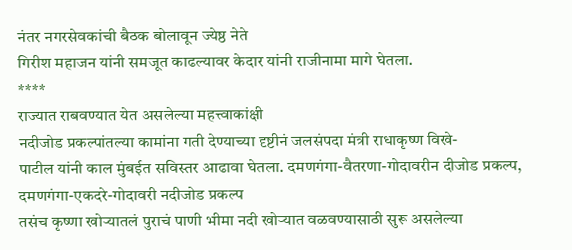नंतर नगरसेवकांची बैठक बोलावून ज्येष्ठ नेते
गिरीश महाजन यांनी समजूत काढल्यावर केदार यांनी राजीनामा मागे घेतला.
****
राज्यात राबवण्यात येत असलेल्या महत्त्वाकांक्षी
नदीजोड प्रकल्पांतल्या कामांना गती देण्याच्या दृष्टीनं जलसंपदा मंत्री राधाकृष्ण विखे-
पाटील यांनी काल मुंबईत सविस्तर आढावा घेतला. दमणगंगा-वैतरणा-गोदावरीन दीजोड प्रकल्प, दमणगंगा-एकदरे-गोदावरी नदीजोड प्रकल्प
तसंच कृष्णा खोऱ्यातलं पुराचं पाणी भीमा नदी खोऱ्यात वळवण्यासाठी सुरू असलेल्या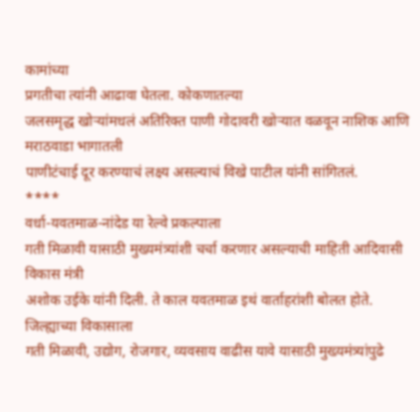कामांच्या
प्रगतीचा त्यांनी आढावा घेतला. कोकणातल्या
जलसमृद्ध खोऱ्यांमधलं अतिरिक्त पाणी गोदावरी खोऱ्यात वळवून नाशिक आणि मराठवाडा भागातली
पाणीटंचाई दूर करण्याचं लक्ष्य असल्याचं विखे पाटील यांनी सांगितलं.
****
वर्धा-यवतमाळ-नांदेड या रेल्वे प्रकल्पाला
गती मिळावी यासाठी मुख्यमंत्र्यांशी चर्चा करणार असल्याची माहिती आदिवासी विकास मंत्री
अशोक उईके यांनी दिली. ते काल यवतमाळ इथं वार्ताहरांशी बोलत होते. जिल्ह्याच्या विकासाला
गती मिळावी, उद्योग, रोजगार, व्यवसाय वाढीस यावे यासाठी मुख्यमंत्र्यांपुढे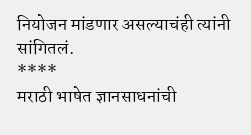नियोजन मांडणार असल्याचंही त्यांनी सांगितलं.
****
मराठी भाषेत ज्ञानसाधनांची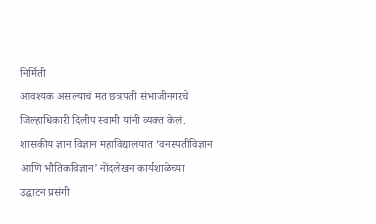निर्मिती
आवश्यक असल्याचं मत छत्रपती संभाजीनगरचे जिल्हाधिकारी दिलीप स्वामी यांनी व्यक्त केलं.
शासकीय ज्ञान विज्ञान महाविद्यालयात ‘वनस्पतीविज्ञान आणि भौतिकविज्ञान’ नोंदलेखन कार्यशाळेच्या
उद्घाटन प्रसंगी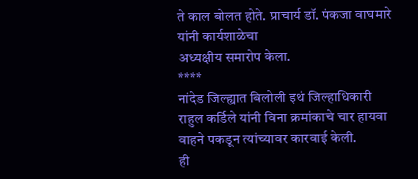ते काल बोलत होते. प्राचार्य डॉ. पंकजा वाघमारे यांनी कार्यशाळेचा
अध्यक्षीय समारोप केला.
****
नांदेड जिल्ह्यात बिलोली इथं जिल्हाधिकारी
राहुल कर्डिले यांनी विना क्रमांकाचे चार हायवा वाहने पकडून त्यांच्यावर कारवाई केली.
ही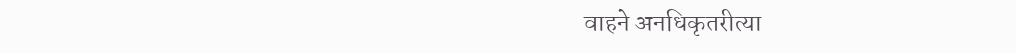वाहने अनधिकृतरीत्या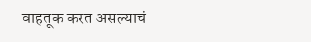वाहतूक करत असल्याचं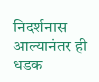निदर्शनास आल्यानंतर ही धडक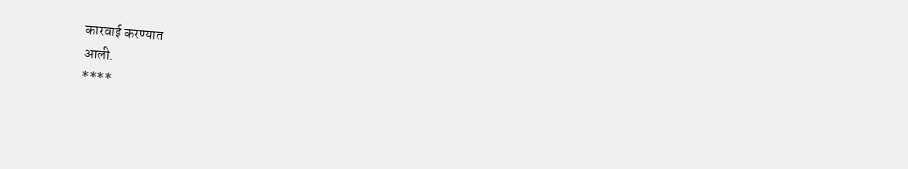कारवाई करण्यात
आली.
****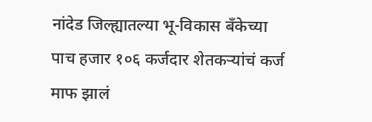नांदेड जिल्ह्यातल्या भू-विकास बँकेच्या
पाच हजार १०६ कर्जदार शेतकऱ्यांचं कर्ज माफ झालं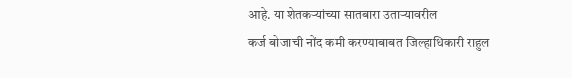आहे. या शेतकऱ्यांच्या सातबारा उताऱ्यावरील
कर्ज बोजाची नोंद कमी करण्याबाबत जिल्हाधिकारी राहुल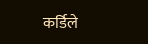कर्डिले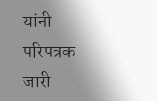यांनी परिपत्रक जारी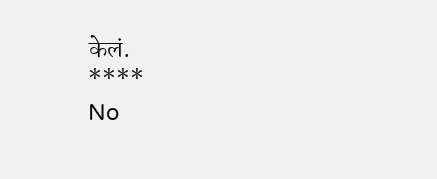केलं.
****
No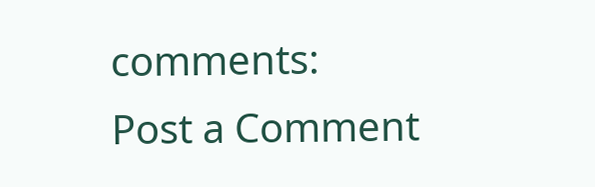comments:
Post a Comment